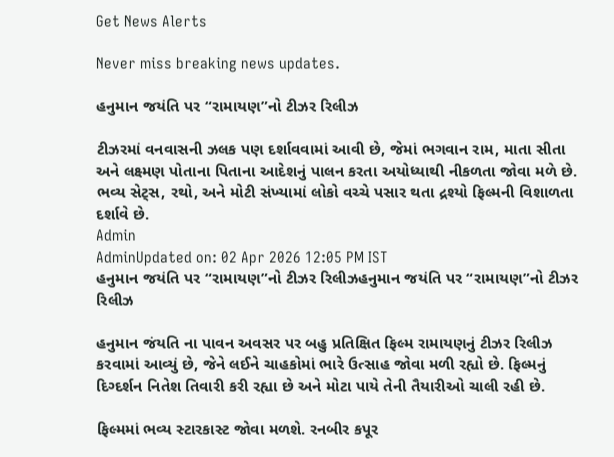Get News Alerts

Never miss breaking news updates.

હનુમાન જયંતિ પર “રામાયણ”નો ટીઝર રિલીઝ

ટીઝરમાં વનવાસની ઝલક પણ દર્શાવવામાં આવી છે, જેમાં ભગવાન રામ, માતા સીતા અને લક્ષ્મણ પોતાના પિતાના આદેશનું પાલન કરતા અયોધ્યાથી નીકળતા જોવા મળે છે. ભવ્ય સેટ્સ, રથો, અને મોટી સંખ્યામાં લોકો વચ્ચે પસાર થતા દ્રશ્યો ફિલ્મની વિશાળતા દર્શાવે છે.
Admin
AdminUpdated on: 02 Apr 2026 12:05 PM IST
હનુમાન જયંતિ પર “રામાયણ”નો ટીઝર રિલીઝહનુમાન જયંતિ પર “રામાયણ”નો ટીઝર રિલીઝ

હનુમાન જંયતિ ના પાવન અવસર પર બહુ પ્રતિક્ષિત ફિલ્મ રામાયણનું ટીઝર રિલીઝ કરવામાં આવ્યું છે, જેને લઈને ચાહકોમાં ભારે ઉત્સાહ જોવા મળી રહ્યો છે. ફિલ્મનું દિગ્દર્શન નિતેશ તિવારી કરી રહ્યા છે અને મોટા પાયે તેની તૈયારીઓ ચાલી રહી છે.

ફિલ્મમાં ભવ્ય સ્ટારકાસ્ટ જોવા મળશે. રનબીર કપૂર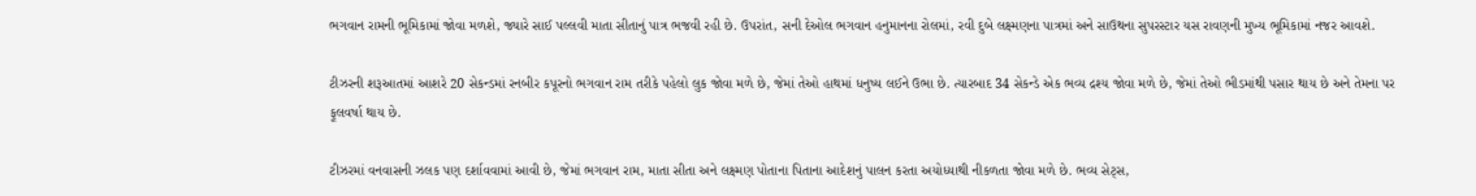ભગવાન રામની ભૂમિકામાં જોવા મળશે, જ્યારે સાઈ પલ્લવી માતા સીતાનું પાત્ર ભજવી રહી છે. ઉપરાંત, સની દેઓલ ભગવાન હનુમાનના રોલમાં, રવી દુબે લક્ષ્મણના પાત્રમાં અને સાઉથના સુપરસ્ટાર યસ રાવણની મુખ્ય ભૂમિકામાં નજર આવશે.

ટીઝરની શરૂઆતમાં આશરે 20 સેકન્ડમાં રનબીર કપૂરનો ભગવાન રામ તરીકે પહેલો લુક જોવા મળે છે, જેમાં તેઓ હાથમાં ધનુષ્ય લઈને ઉભા છે. ત્યારબાદ 34 સેકન્ડે એક ભવ્ય દ્રશ્ય જોવા મળે છે, જેમાં તેઓ ભીડમાંથી પસાર થાય છે અને તેમના પર ફૂલવર્ષા થાય છે.

ટીઝરમાં વનવાસની ઝલક પણ દર્શાવવામાં આવી છે, જેમાં ભગવાન રામ, માતા સીતા અને લક્ષ્મણ પોતાના પિતાના આદેશનું પાલન કરતા અયોધ્યાથી નીકળતા જોવા મળે છે. ભવ્ય સેટ્સ,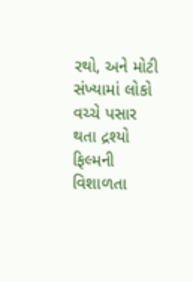રથો, અને મોટી સંખ્યામાં લોકો વચ્ચે પસાર થતા દ્રશ્યો ફિલ્મની વિશાળતા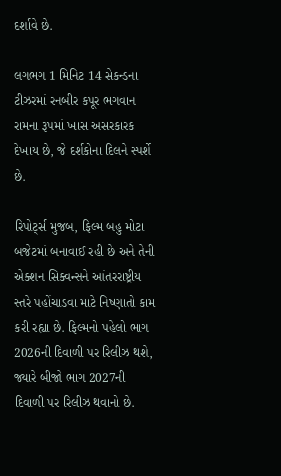દર્શાવે છે.

લગભગ 1 મિનિટ 14 સેકન્ડના ટીઝરમાં રનબીર કપૂર ભગવાન રામના રૂપમાં ખાસ અસરકારક દેખાય છે, જે દર્શકોના દિલને સ્પર્શે છે.

રિપોર્ટ્સ મુજબ, ફિલ્મ બહુ મોટા બજેટમાં બનાવાઈ રહી છે અને તેની એક્શન સિક્વન્સને આંતરરાષ્ટ્રીય સ્તરે પહોંચાડવા માટે નિષ્ણાતો કામ કરી રહ્યા છે. ફિલ્મનો પહેલો ભાગ 2026ની દિવાળી પર રિલીઝ થશે, જ્યારે બીજો ભાગ 2027ની દિવાળી પર રિલીઝ થવાનો છે.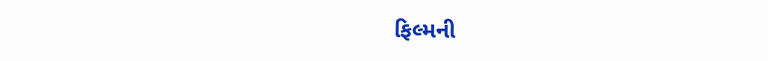ફિલ્મની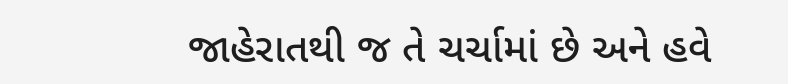જાહેરાતથી જ તે ચર્ચામાં છે અને હવે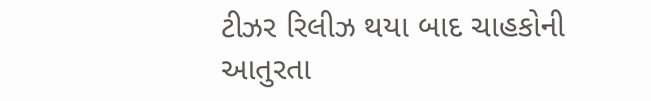ટીઝર રિલીઝ થયા બાદ ચાહકોની આતુરતા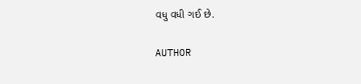વધુ વધી ગઈ છે.

AUTHOR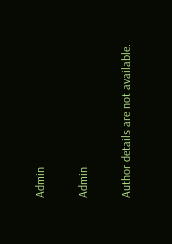Admin

Admin

Author details are not available.